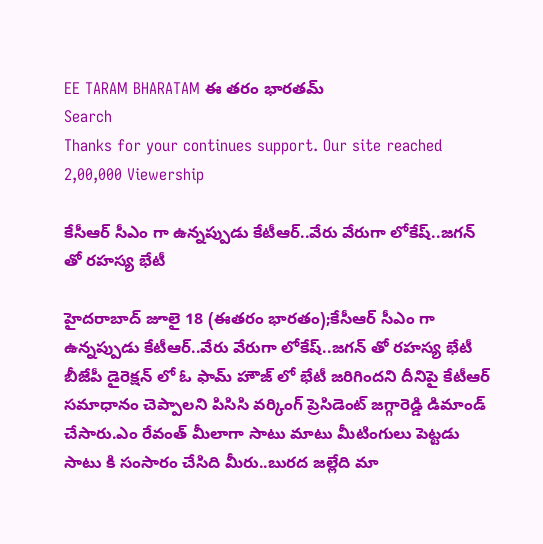EE TARAM BHARATAM ఈ తరం భారతమ్
Search
Thanks for your continues support. Our site reached 2,00,000 Viewership

కేసీఆర్ సీఎం గా ఉన్నప్పుడు కేటీఆర్..వేరు వేరుగా లోకేష్..జగన్ తో రహస్య భేటీ

హైదరాబాద్ జూలై 18 (ఈతరం భారతం);కేసీఆర్ సీఎం గా ఉన్నప్పుడు కేటీఆర్..వేరు వేరుగా లోకేష్..జగన్ తో రహస్య భేటీ బీజేపీ డైరెక్షన్ లో ఓ ఫామ్ హౌజ్ లో భేటీ జరిగిందని దీనిపై కేటీఆర్ సమాధానం చెప్పాలని పిసిసి వర్కింగ్ ప్రెసిడెంట్ జగ్గారెడ్డి డిమాండ్ చేసారు.ఎం రేవంత్ మీలాగా సాటు మాటు మీటింగులు పెట్టడు సాటు కి సంసారం చేసిది మీరు..బురద జల్లేది మా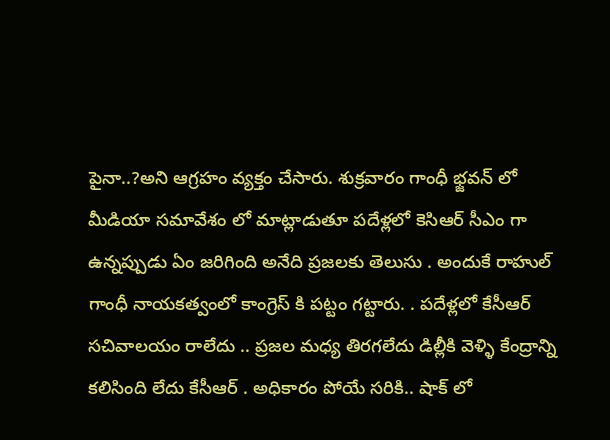పైనా..?అని ఆగ్రహం వ్యక్తం చేసారు. శుక్రవారం గాంధీ భ్జవన్ లో మీడియా సమావేశం లో మాట్లాడుతూ పదేళ్లలో కెసిఆర్ సీఎం గా ఉన్నప్పుడు ఏం జరిగింది అనేది ప్రజలకు తెలుసు . అందుకే రాహుల్ గాంధీ నాయకత్వంలో కాంగ్రెస్ కి పట్టం గట్టారు. . పదేళ్లలో కేసీఆర్ సచివాలయం రాలేదు .. ప్రజల మధ్య తిరగలేదు డిల్లీకి వెళ్ళి కేంద్రాన్ని కలిసింది లేదు కేసీఆర్ . అధికారం పోయే సరికి.. షాక్ లో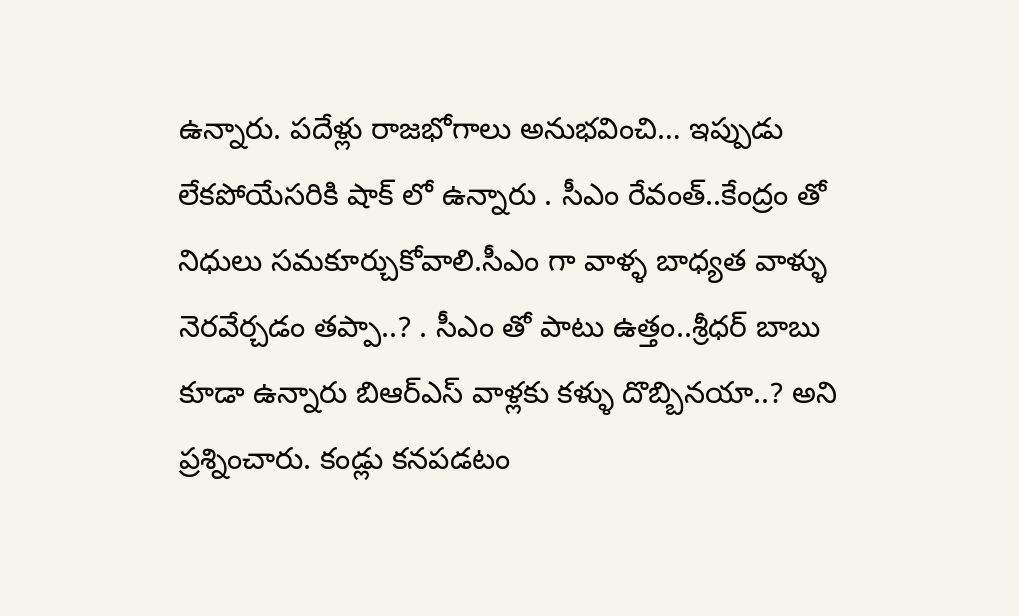ఉన్నారు. పదేళ్లు రాజభోగాలు అనుభవించి… ఇప్పుడు లేకపోయేసరికి షాక్ లో ఉన్నారు . సీఎం రేవంత్..కేంద్రం తో నిధులు సమకూర్చుకోవాలి.సీఎం గా వాళ్ళ బాధ్యత వాళ్ళు నెరవేర్చడం తప్పా..? . సీఎం తో పాటు ఉత్తం..శ్రీధర్ బాబు కూడా ఉన్నారు బిఆర్ఎస్ వాళ్లకు కళ్ళు దొబ్బినయా..? అని ప్రశ్నించారు. కండ్లు కనపడటం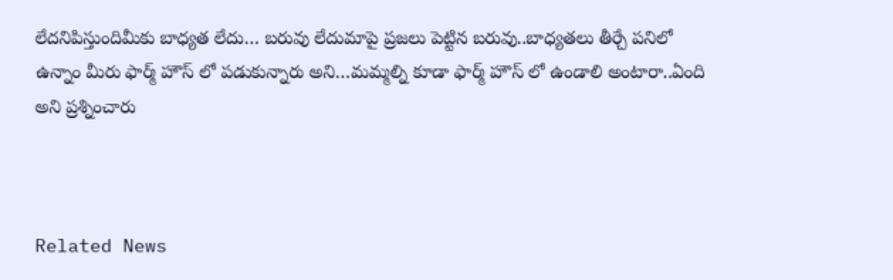లేదనిపిస్తుందిమీకు బాధ్యత లేదు… బరువు లేదుమాపై ప్రజలు పెట్టిన బరువు..బాధ్యతలు తీర్చే పనిలో ఉన్నాం మీరు ఫార్మ్ హౌస్ లో పడుకున్నారు అని…మమ్మల్ని కూడా ఫార్మ్ హౌస్ లో ఉండాలి అంటారా..ఏంది అని ప్రశ్నించారు



Related News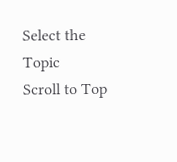Select the Topic
Scroll to Top